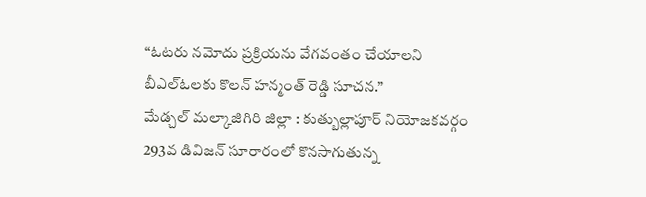“ఓటరు నమోదు ప్రక్రియను వేగవంతం చేయాలని బీఎల్ఓలకు కొలన్ హన్మంత్ రెడ్డి సూచన.”
మేడ్చల్ మల్కాజిగిరి జిల్లా : కుత్బుల్లాపూర్ నియోజకవర్గం 293వ డివిజన్ సూరారంలో కొనసాగుతున్న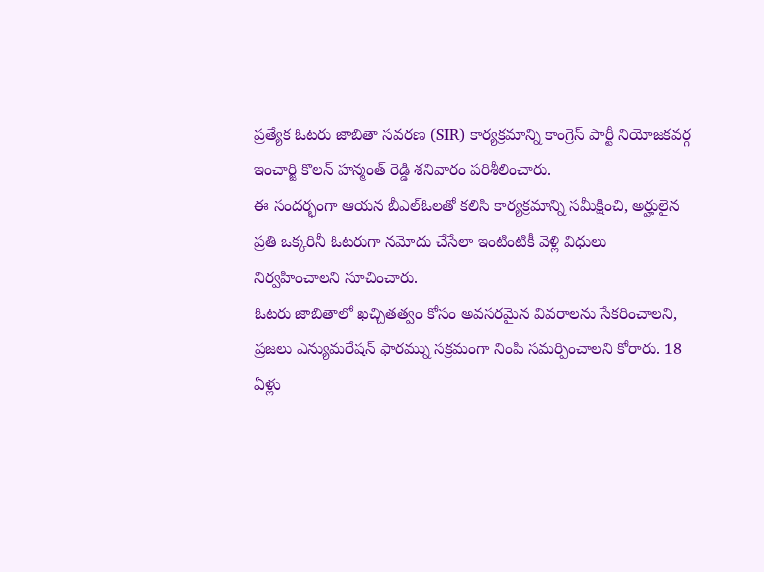ప్రత్యేక ఓటరు జాబితా సవరణ (SIR) కార్యక్రమాన్ని కాంగ్రెస్ పార్టీ నియోజకవర్గ ఇంచార్జి కొలన్ హన్మంత్ రెడ్డి శనివారం పరిశీలించారు.
ఈ సందర్భంగా ఆయన బీఎల్ఓలతో కలిసి కార్యక్రమాన్ని సమీక్షించి, అర్హులైన ప్రతి ఒక్కరినీ ఓటరుగా నమోదు చేసేలా ఇంటింటికీ వెళ్లి విధులు నిర్వహించాలని సూచించారు.
ఓటరు జాబితాలో ఖచ్చితత్వం కోసం అవసరమైన వివరాలను సేకరించాలని, ప్రజలు ఎన్యుమరేషన్ ఫారమ్ను సక్రమంగా నింపి సమర్పించాలని కోరారు. 18 ఏళ్లు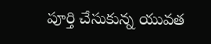పూర్తి చేసుకున్న యువత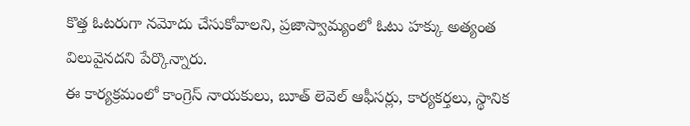కొత్త ఓటరుగా నమోదు చేసుకోవాలని, ప్రజాస్వామ్యంలో ఓటు హక్కు అత్యంత విలువైనదని పేర్కొన్నారు.
ఈ కార్యక్రమంలో కాంగ్రెస్ నాయకులు, బూత్ లెవెల్ ఆఫీసర్లు, కార్యకర్తలు, స్థానిక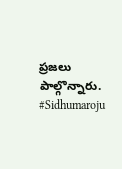ప్రజలు పాల్గొన్నారు.
#Sidhumaroju